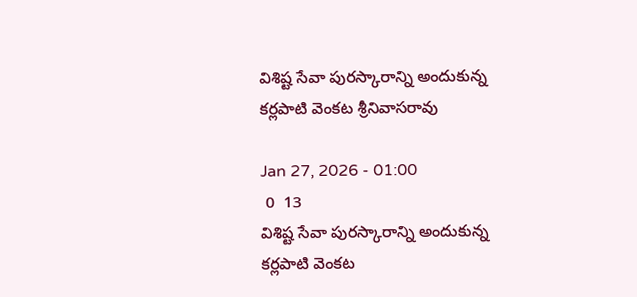విశిష్ట సేవా పురస్కారాన్ని అందుకున్న కర్లపాటి వెంకట శ్రీనివాసరావు

Jan 27, 2026 - 01:00
 0  13
విశిష్ట సేవా పురస్కారాన్ని అందుకున్న కర్లపాటి వెంకట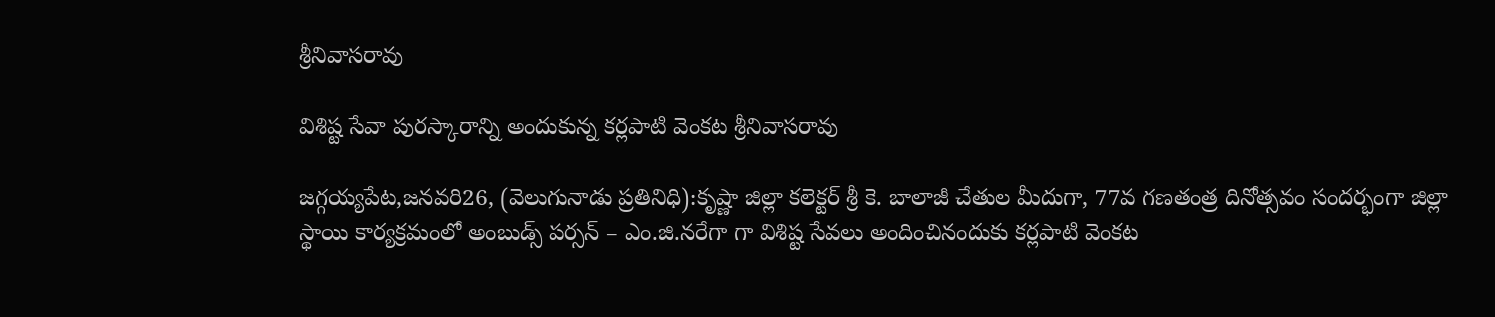శ్రీనివాసరావు

విశిష్ట సేవా పురస్కారాన్ని అందుకున్న కర్లపాటి వెంకట శ్రీనివాసరావు

జగ్గయ్యపేట,జనవరి26, (వెలుగునాడు ప్రతినిధి):కృష్ణా జిల్లా కలెక్టర్ శ్రీ కె. బాలాజీ చేతుల మీదుగా, 77వ గణతంత్ర దినోత్సవం సందర్భంగా జిల్లా స్థాయి కార్యక్రమంలో అంబుడ్స్ పర్సన్ – ఎం.జి.నరేగా గా విశిష్ట సేవలు అందించినందుకు కర్లపాటి వెంకట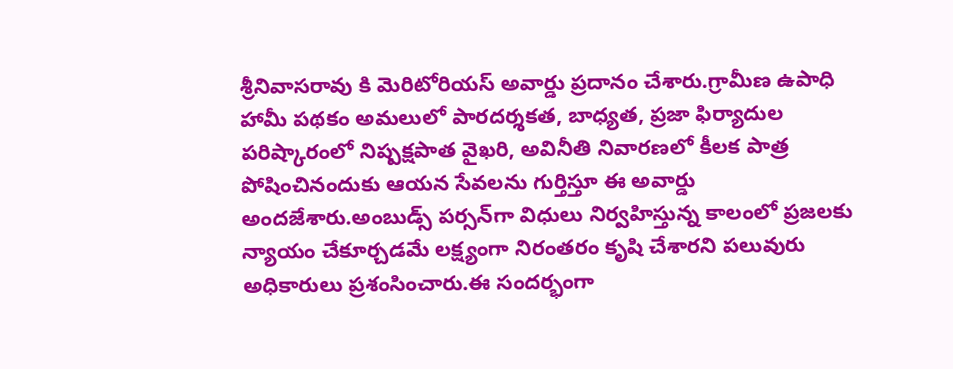శ్రీనివాసరావు కి మెరిటోరియస్ అవార్డు ప్రదానం చేశారు.గ్రామీణ ఉపాధి హామీ పథకం అమలులో పారదర్శకత, బాధ్యత, ప్రజా ఫిర్యాదుల పరిష్కారంలో నిష్పక్షపాత వైఖరి, అవినీతి నివారణలో కీలక పాత్ర పోషించినందుకు ఆయన సేవలను గుర్తిస్తూ ఈ అవార్డు అందజేశారు.అంబుడ్స్ పర్సన్‌గా విధులు నిర్వహిస్తున్న కాలంలో ప్రజలకు న్యాయం చేకూర్చడమే లక్ష్యంగా నిరంతరం కృషి చేశారని పలువురు అధికారులు ప్రశంసించారు.ఈ సందర్భంగా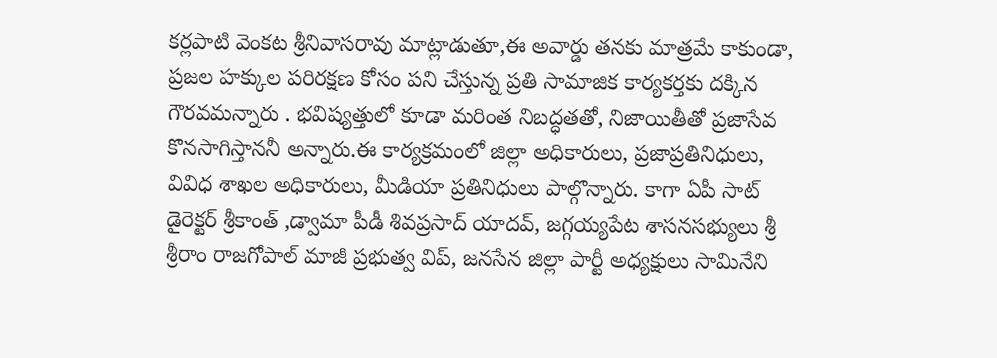కర్లపాటి వెంకట శ్రీనివాసరావు మాట్లాడుతూ,ఈ అవార్డు తనకు మాత్రమే కాకుండా, ప్రజల హక్కుల పరిరక్షణ కోసం పని చేస్తున్న ప్రతి సామాజిక కార్యకర్తకు దక్కిన గౌరవమన్నారు . భవిష్యత్తులో కూడా మరింత నిబద్ధతతో, నిజాయితీతో ప్రజాసేవ కొనసాగిస్తాననీ అన్నారు.ఈ కార్యక్రమంలో జిల్లా అధికారులు, ప్రజాప్రతినిధులు, వివిధ శాఖల అధికారులు, మీడియా ప్రతినిధులు పాల్గొన్నారు. కాగా ఏపీ సాట్ డైరెక్టర్ శ్రీకాంత్ ,డ్వామా పీడీ శివప్రసాద్ యాదవ్, జగ్గయ్యపేట శాసనసభ్యులు శ్రీ శ్రీరాం రాజగోపాల్ మాజీ ప్రభుత్వ విప్, జనసేన జిల్లా పార్టీ అధ్యక్షులు సామినేని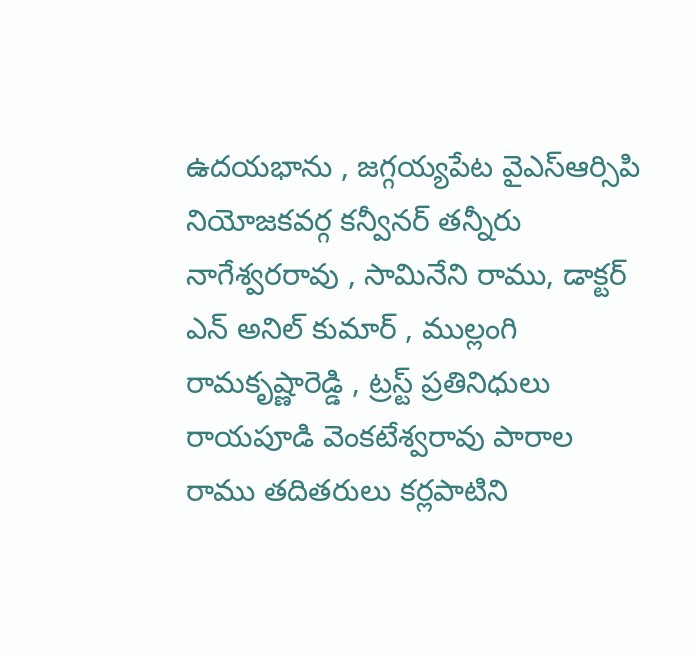ఉదయభాను , జగ్గయ్యపేట వైఎస్ఆర్సిపి నియోజకవర్గ కన్వీనర్ తన్నీరు నాగేశ్వరరావు , సామినేని రాము, డాక్టర్ ఎన్ అనిల్ కుమార్ , ముల్లంగి రామకృష్ణారెడ్డి , ట్రస్ట్ ప్రతినిధులు రాయపూడి వెంకటేశ్వరావు పారాల రాము తదితరులు కర్లపాటిని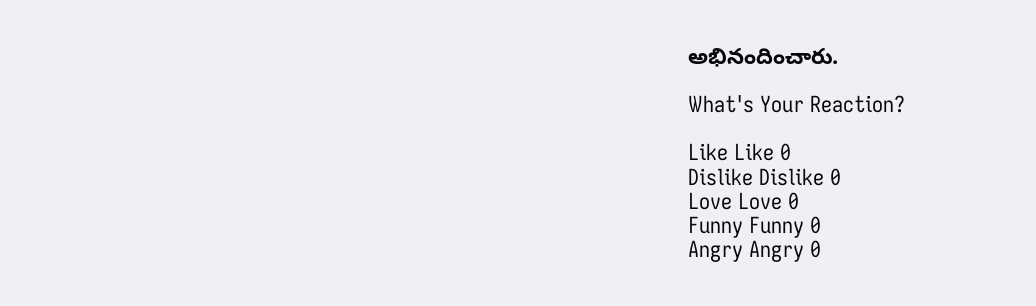అభినందించారు.

What's Your Reaction?

Like Like 0
Dislike Dislike 0
Love Love 0
Funny Funny 0
Angry Angry 0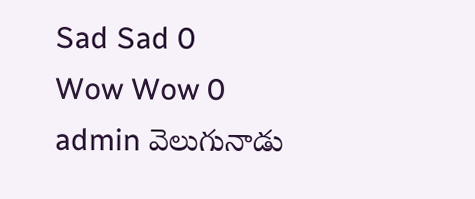Sad Sad 0
Wow Wow 0
admin వెలుగునాడు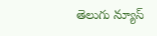తెలుగు న్యూస్